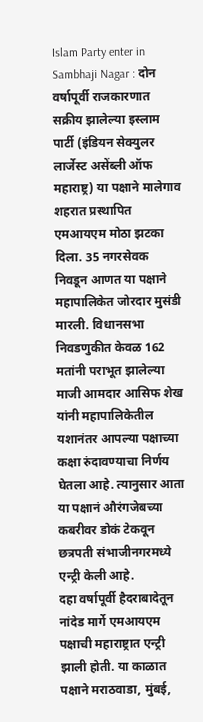Islam Party enter in Sambhaji Nagar : दोन वर्षापूर्वी राजकारणात सक्रीय झालेल्या इस्लाम पार्टी (इंडियन सेक्युलर लार्जेस्ट असेंब्ली ऑफ महाराष्ट्र) या पक्षाने मालेगाव शहरात प्रस्थापित एमआयएम मोठा झटका दिला. 35 नगरसेवक निवडून आणत या पक्षाने महापालिकेत जोरदार मुसंडी मारली. विधानसभा निवडणुकीत केवळ 162 मतांनी पराभूत झालेल्या माजी आमदार आसिफ शेख यांनी महापालिकेतील यशानंतर आपल्या पक्षाच्या कक्षा रुंदावण्याचा निर्णय घेतला आहे. त्यानुसार आता या पक्षानं औरंगजेबच्या कबरीवर डोकं टेकवून छत्रपती संभाजीनगरमध्ये एन्ट्री केली आहे.
दहा वर्षापूर्वी हैदराबादेतून नांदेड मार्गे एमआयएम पक्षाची महाराष्ट्रात एन्ट्री झाली होती. या काळात पक्षाने मराठवाडा, मुंबई,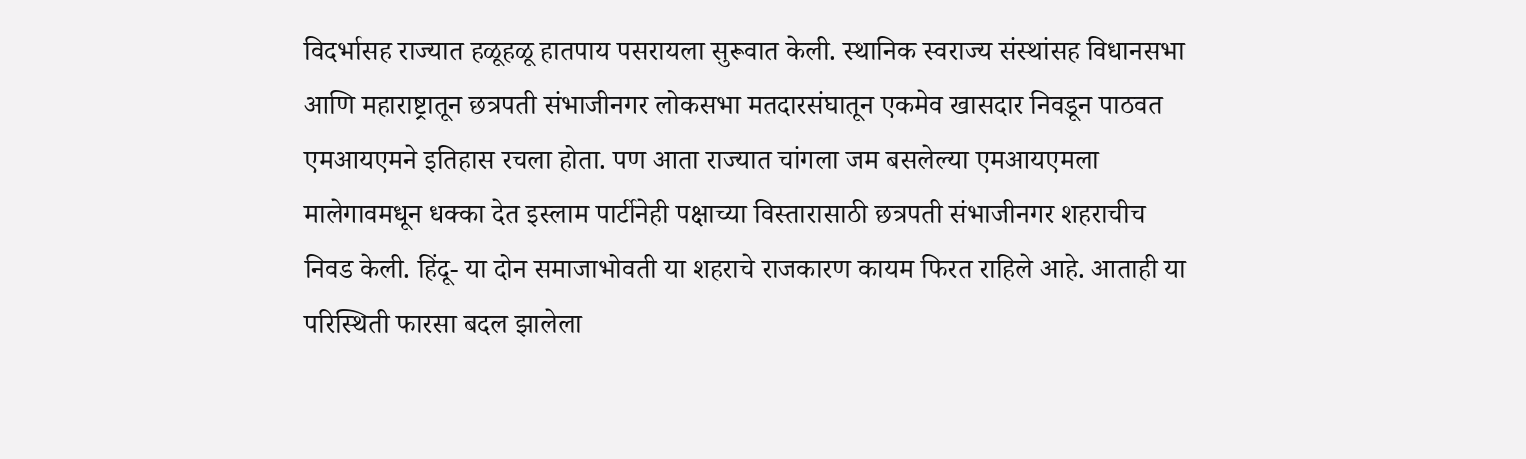विदर्भासह राज्यात हळूहळू हातपाय पसरायला सुरूवात केली. स्थानिक स्वराज्य संस्थांसह विधानसभा आणि महाराष्ट्रातून छत्रपती संभाजीनगर लोकसभा मतदारसंघातून एकमेव खासदार निवडून पाठवत एमआयएमने इतिहास रचला होता. पण आता राज्यात चांगला जम बसलेल्या एमआयएमला मालेगावमधून धक्का देत इस्लाम पार्टीनेही पक्षाच्या विस्तारासाठी छत्रपती संभाजीनगर शहराचीच निवड केली. हिंदू- या दोन समाजाभोवती या शहराचे राजकारण कायम फिरत राहिले आहे. आताही या परिस्थिती फारसा बदल झालेला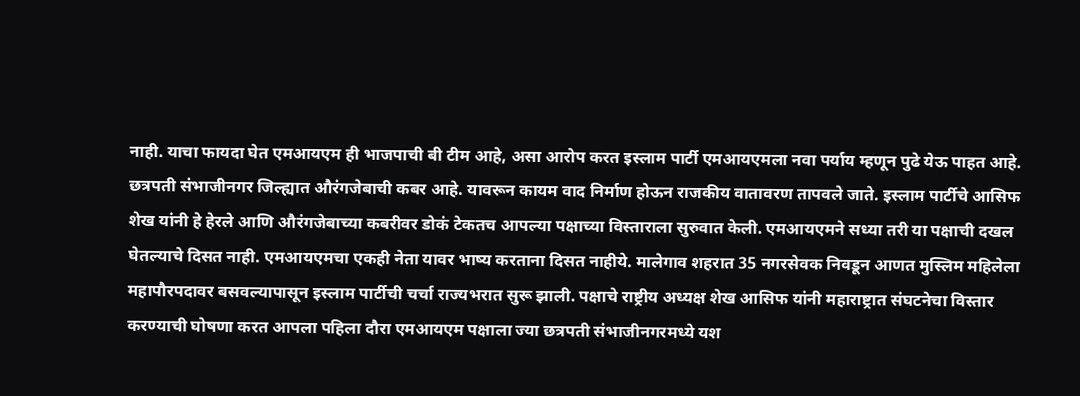नाही. याचा फायदा घेत एमआयएम ही भाजपाची बी टीम आहे, असा आरोप करत इस्लाम पार्टी एमआयएमला नवा पर्याय म्हणून पुढे येऊ पाहत आहे.
छत्रपती संभाजीनगर जिल्ह्यात औरंगजेबाची कबर आहे. यावरून कायम वाद निर्माण होऊन राजकीय वातावरण तापवले जाते. इस्लाम पार्टीचे आसिफ शेख यांनी हे हेरले आणि औरंगजेबाच्या कबरीवर डोकं टेकतच आपल्या पक्षाच्या विस्ताराला सुरुवात केली. एमआयएमने सध्या तरी या पक्षाची दखल घेतल्याचे दिसत नाही. एमआयएमचा एकही नेता यावर भाष्य करताना दिसत नाहीये. मालेगाव शहरात 35 नगरसेवक निवडून आणत मुस्लिम महिलेला महापौरपदावर बसवल्यापासून इस्लाम पार्टीची चर्चा राज्यभरात सुरू झाली. पक्षाचे राष्ट्रीय अध्यक्ष शेख आसिफ यांनी महाराष्ट्रात संघटनेचा विस्तार करण्याची घोषणा करत आपला पहिला दौरा एमआयएम पक्षाला ज्या छत्रपती संभाजीनगरमध्ये यश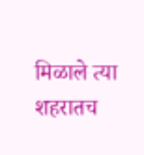मिळाले त्या शहरातच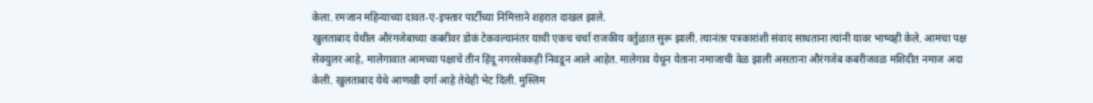केला. रमजान महिन्याच्या दावत-ए-इफ्तार पार्टीच्या निमित्ताने शहरात दाखल झाले.
खुलताबाद येथील औरंगजेबाच्या कबरीवर डोकं टेकवल्यानंतर याची एकच चर्चा राजकीय वर्तुळात सुरू झाली. त्यानंतर पत्रकारांशी संवाद साधताना त्यांनी यावर भाष्यही केले. आमचा पक्ष सेक्युलर आहे, मालेगावात आमच्या पक्षाचे तीन हिंदू नगरसेवकही निवडून आले आहेत. मालेगाव येथून येताना नमाजाची वेळ झाली असताना औरंगजेब कबरीजवळ मशिदीत नमाज अदा केली. खुलताबाद येथे आणखी दर्गा आहे तेथेही भेट दिली. मुस्लिम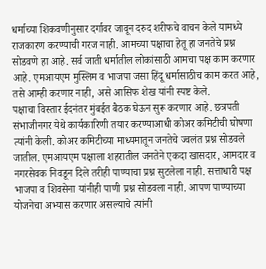धर्माच्या शिकवणीनुसार दर्गावर जावून दरुद शरीफचे वाचन केले यामध्ये राजकारण करण्याची गरज नाही. आमच्या पक्षाचा हेतू हा जनतेचे प्रश्न सोडवणे हा आहे. सर्व जाती धर्मातील लोकांसाठी आमचा पक्ष काम करणार आहे. एमआयएम मुस्लिम व भाजपा जसा हिंदू धर्मासाठीच काम करत आहे, तसे आम्ही करणार नाही, असे आसिफ शेख यांनी स्पष्ट केले.
पक्षाचा विस्तार ईदनंतर मुंबईत बैठक घेऊन सुरू करणार आहे. छत्रपती संभाजीनगर येथे कार्यकारिणी तयार करण्याआधी कोअर कमिटीची घोषणा त्यांनी केली. कोअर कमिटीच्या माध्यमातून जनतेचे ज्वलंत प्रश्न सोडवले जातील. एमआयएम पक्षाला शहरातील जनतेने एकदा खासदार, आमदार व नगरसेवक निवडून दिले तरीही पाण्याचा प्रश्न सुटलेला नाही. सत्ताधारी पक्ष भाजपा व शिवसेना यांनीही पाणी प्रश्न सोडवला नाही. आपण पाण्याच्या योजनेचा अभ्यास करणार असल्याचे त्यांनी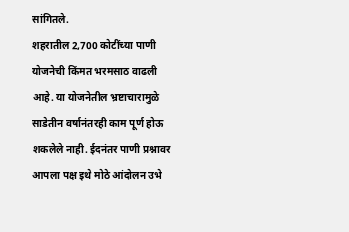सांगितले.
शहरातील 2,700 कोटींच्या पाणी योजनेची किंमत भरमसाठ वाढली आहे. या योजनेतील भ्रष्टाचारामुळे साडेतीन वर्षानंतरही काम पूर्ण होऊ शकलेले नाही. ईदनंतर पाणी प्रश्नावर आपला पक्ष इथे मोठे आंदोलन उभे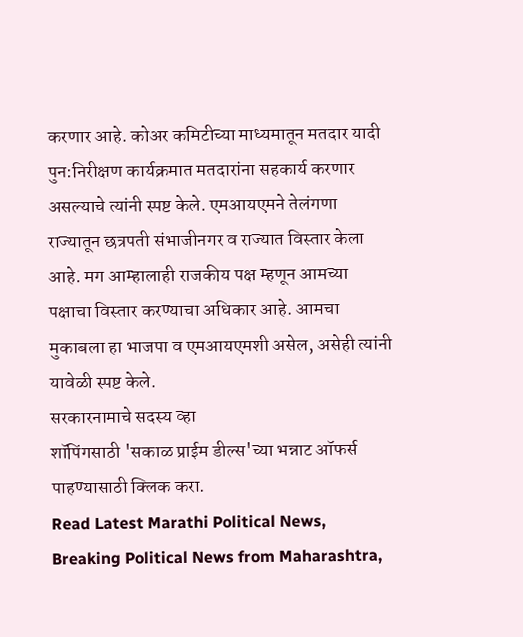करणार आहे. कोअर कमिटीच्या माध्यमातून मतदार यादी पुन:निरीक्षण कार्यक्रमात मतदारांना सहकार्य करणार असल्याचे त्यांनी स्पष्ट केले. एमआयएमने तेलंगणा राज्यातून छत्रपती संभाजीनगर व राज्यात विस्तार केला आहे. मग आम्हालाही राजकीय पक्ष म्हणून आमच्या पक्षाचा विस्तार करण्याचा अधिकार आहे. आमचा मुकाबला हा भाजपा व एमआयएमशी असेल, असेही त्यांनी यावेळी स्पष्ट केले.
सरकारनामाचे सदस्य व्हा
शॉपिंगसाठी 'सकाळ प्राईम डील्स'च्या भन्नाट ऑफर्स पाहण्यासाठी क्लिक करा.
Read Latest Marathi Political News, Breaking Political News from Maharashtra,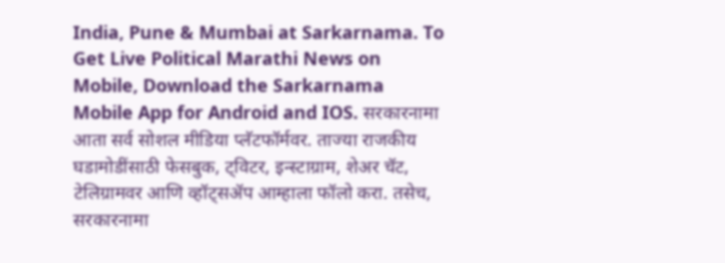India, Pune & Mumbai at Sarkarnama. To Get Live Political Marathi News on Mobile, Download the Sarkarnama Mobile App for Android and IOS. सरकारनामा आता सर्व सोशल मीडिया प्लॅटफॉर्मवर. ताज्या राजकीय घडामोडींसाठी फेसबुक, ट्विटर, इन्स्टाग्राम, शेअर चॅट, टेलिग्रामवर आणि व्हॉट्सॲप आम्हाला फॉलो करा. तसेच, सरकारनामा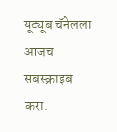यूट्यूब चॅनेलला आजच सबस्क्राइब करा.